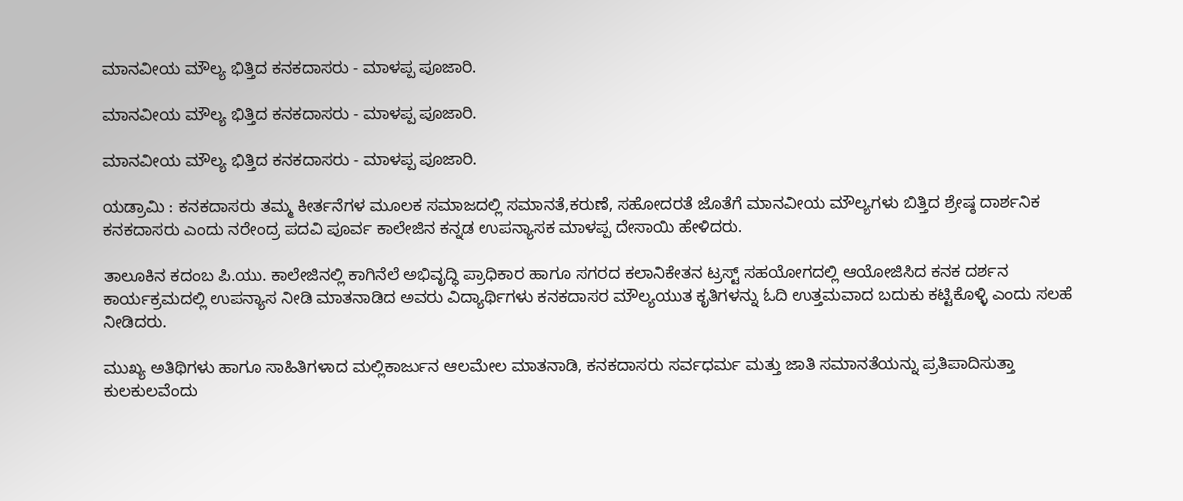ಮಾನವೀಯ ಮೌಲ್ಯ ಭಿತ್ತಿದ ಕನಕದಾಸರು - ಮಾಳಪ್ಪ ಪೂಜಾರಿ.

ಮಾನವೀಯ ಮೌಲ್ಯ ಭಿತ್ತಿದ ಕನಕದಾಸರು - ಮಾಳಪ್ಪ ಪೂಜಾರಿ.

ಮಾನವೀಯ ಮೌಲ್ಯ ಭಿತ್ತಿದ ಕನಕದಾಸರು - ಮಾಳಪ್ಪ ಪೂಜಾರಿ.

ಯಡ್ರಾಮಿ : ಕನಕದಾಸರು ತಮ್ಮ ಕೀರ್ತನೆಗಳ ಮೂಲಕ ಸಮಾಜದಲ್ಲಿ ಸಮಾನತೆ,ಕರುಣೆ, ಸಹೋದರತೆ ಜೊತೆಗೆ ಮಾನವೀಯ ಮೌಲ್ಯಗಳು ಬಿತ್ತಿದ ಶ್ರೇಷ್ಠ ದಾರ್ಶನಿಕ ಕನಕದಾಸರು ಎಂದು ನರೇಂದ್ರ ಪದವಿ ಪೂರ್ವ ಕಾಲೇಜಿನ ಕನ್ನಡ ಉಪನ್ಯಾಸಕ ಮಾಳಪ್ಪ ದೇಸಾಯಿ ಹೇಳಿದರು.

ತಾಲೂಕಿನ ಕದಂಬ ಪಿ.ಯು. ಕಾಲೇಜಿನಲ್ಲಿ ಕಾಗಿನೆಲೆ ಅಭಿವೃದ್ಧಿ ಪ್ರಾಧಿಕಾರ ಹಾಗೂ ಸಗರದ ಕಲಾನಿಕೇತನ ಟ್ರಸ್ಟ್ ಸಹಯೋಗದಲ್ಲಿ ಆಯೋಜಿಸಿದ ಕನಕ ದರ್ಶನ ಕಾರ್ಯಕ್ರಮದಲ್ಲಿ ಉಪನ್ಯಾಸ ನೀಡಿ ಮಾತನಾಡಿದ ಅವರು ವಿದ್ಯಾರ್ಥಿಗಳು ಕನಕದಾಸರ ಮೌಲ್ಯಯುತ ಕೃತಿಗಳನ್ನು ಓದಿ ಉತ್ತಮವಾದ ಬದುಕು ಕಟ್ಟಿಕೊಳ್ಳಿ ಎಂದು ಸಲಹೆ ನೀಡಿದರು.

ಮುಖ್ಯ ಅತಿಥಿಗಳು ಹಾಗೂ ಸಾಹಿತಿಗಳಾದ ಮಲ್ಲಿಕಾರ್ಜುನ ಆಲಮೇಲ ಮಾತನಾಡಿ, ಕನಕದಾಸರು ಸರ್ವಧರ್ಮ ಮತ್ತು ಜಾತಿ ಸಮಾನತೆಯನ್ನು ಪ್ರತಿಪಾದಿಸುತ್ತಾ ಕುಲಕುಲವೆಂದು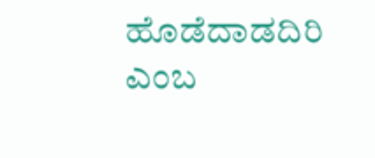ಹೊಡೆದಾಡದಿರಿ ಎಂಬ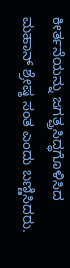ಕೀರ್ತನೆಯನ್ನು ಜಗತ್ಪ್ರಸಿದ್ಧಗೊಳಿಸಿದ ಮಹಾನ್ ಶ್ರೇಷ್ಠ ಸಂತ ಎಂದು ಬಣ್ಣಿಸಿದರು.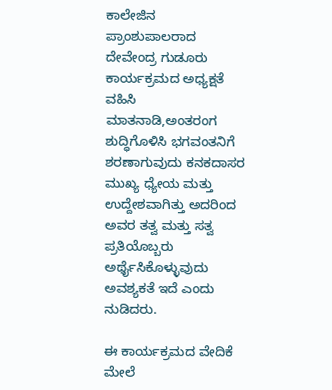ಕಾಲೇಜಿನ ಪ್ರಾಂಶುಪಾಲರಾದ ದೇವೇಂದ್ರ ಗುಡೂರು ಕಾರ್ಯಕ್ರಮದ ಅಧ್ಯಕ್ಷತೆ ವಹಿಸಿ ಮಾತನಾಡಿ,ಅಂತರಂಗ ಶುದ್ಧಿಗೊಳಿಸಿ ಭಗವಂತನಿಗೆ ಶರಣಾಗುವುದು ಕನಕದಾಸರ ಮುಖ್ಯ ಧ್ಯೇಯ ಮತ್ತು ಉದ್ದೇಶವಾಗಿತ್ತು ಅದರಿಂದ ಅವರ ತತ್ವ ಮತ್ತು ಸತ್ವ ಪ್ರತಿಯೊಬ್ಬರು ಅರ್ಥೈಸಿಕೊಳ್ಳುವುದು ಅವಶ್ಯಕತೆ ಇದೆ ಎಂದು ನುಡಿದರು.

ಈ ಕಾರ್ಯಕ್ರಮದ ವೇದಿಕೆ ಮೇಲೆ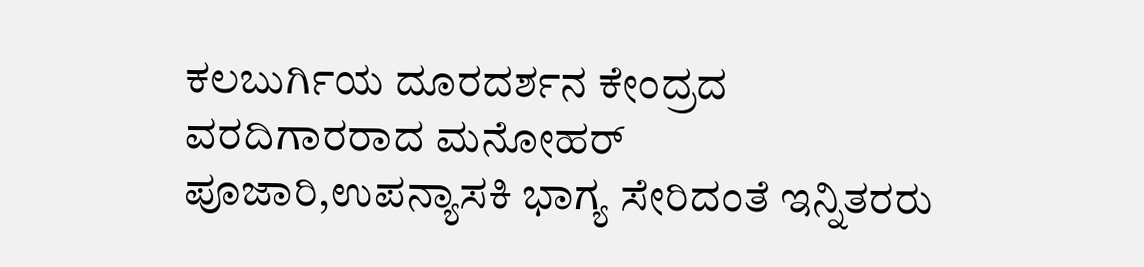ಕಲಬುರ್ಗಿಯ ದೂರದರ್ಶನ ಕೇಂದ್ರದ ವರದಿಗಾರರಾದ ಮನೋಹರ್ ಪೂಜಾರಿ,ಉಪನ್ಯಾಸಕಿ ಭಾಗ್ಯ ಸೇರಿದಂತೆ ಇನ್ನಿತರರು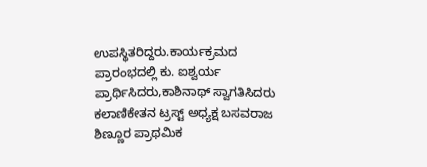ಉಪಸ್ಥಿತರಿದ್ದರು.ಕಾರ್ಯಕ್ರಮದ ಪ್ರಾರಂಭದಲ್ಲಿ ಕು. ಐಶ್ವರ್ಯ ಪ್ರಾರ್ಥಿಸಿದರು,ಕಾಶಿನಾಥ್ ಸ್ವಾಗತಿಸಿದರು ಕಲಾಣಿಕೇತನ ಟ್ರಸ್ಟ್ ಅಧ್ಯಕ್ಷ ಬಸವರಾಜ ಶಿಣ್ಣೂರ ಪ್ರಾಥಮಿಕ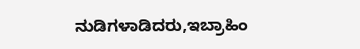ನುಡಿಗಳಾಡಿದರು,ಇಬ್ರಾಹಿಂ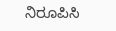ನಿರೂಪಿಸಿ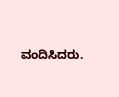ವಂದಿಸಿದರು.